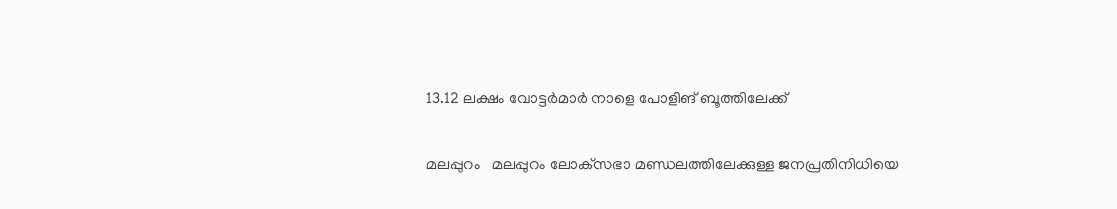13.12 ലക്ഷം വോട്ടര്‍മാര്‍ നാളെ പോളിങ് ബൂത്തിലേക്ക്

മലപ്പുറം   മലപ്പുറം ലോക്‌സഭാ മണ്ഡലത്തിലേക്കുള്ള ജനപ്രതിനിധിയെ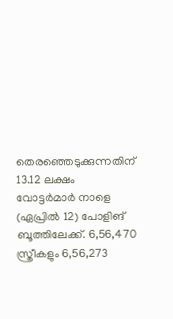തെരഞ്ഞെടുക്കുന്നതിന് 13.12 ലക്ഷം വോട്ടര്‍മാര്‍ നാളെ (ഏപ്രില്‍ 12) പോളിങ് ബൂത്തിലേക്ക്. 6,56,470 സ്ത്രീകളും 6,56,273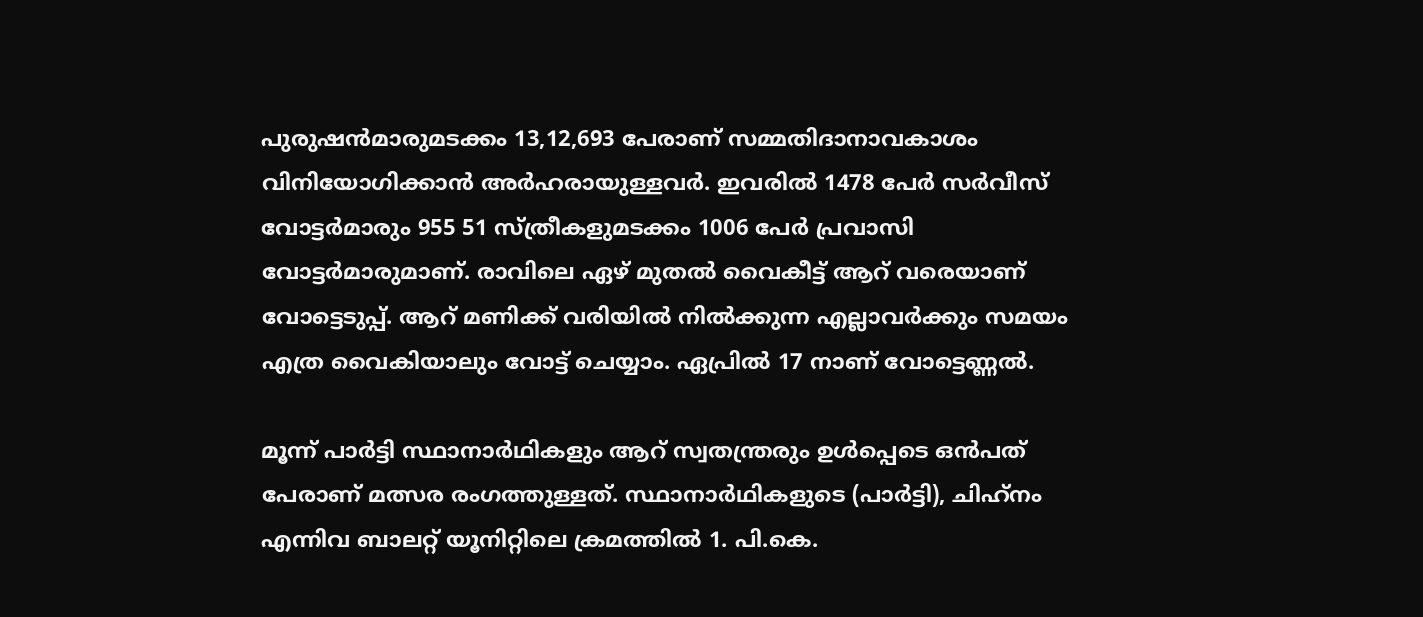പുരുഷന്‍മാരുമടക്കം 13,12,693 പേരാണ് സമ്മതിദാനാവകാശം വിനിയോഗിക്കാന്‍ അര്‍ഹരായുള്ളവര്‍. ഇവരില്‍ 1478 പേര്‍ സര്‍വീസ് വോട്ടര്‍മാരും 955 51 സ്ത്രീകളുമടക്കം 1006 പേര്‍ പ്രവാസി വോട്ടര്‍മാരുമാണ്. രാവിലെ ഏഴ് മുതല്‍ വൈകീട്ട് ആറ് വരെയാണ് വോട്ടെടുപ്പ്. ആറ് മണിക്ക് വരിയില്‍ നില്‍ക്കുന്ന എല്ലാവര്‍ക്കും സമയം എത്ര വൈകിയാലും വോട്ട് ചെയ്യാം. ഏപ്രില്‍ 17 നാണ് വോട്ടെണ്ണല്‍.

മൂന്ന് പാര്‍ട്ടി സ്ഥാനാര്‍ഥികളും ആറ് സ്വതന്ത്രരും ഉള്‍പ്പെടെ ഒന്‍പത് പേരാണ് മത്സര രംഗത്തുള്ളത്. സ്ഥാനാര്‍ഥികളുടെ (പാര്‍ട്ടി), ചിഹ്‌നം എന്നിവ ബാലറ്റ് യൂനിറ്റിലെ ക്രമത്തില്‍ 1. പി.കെ.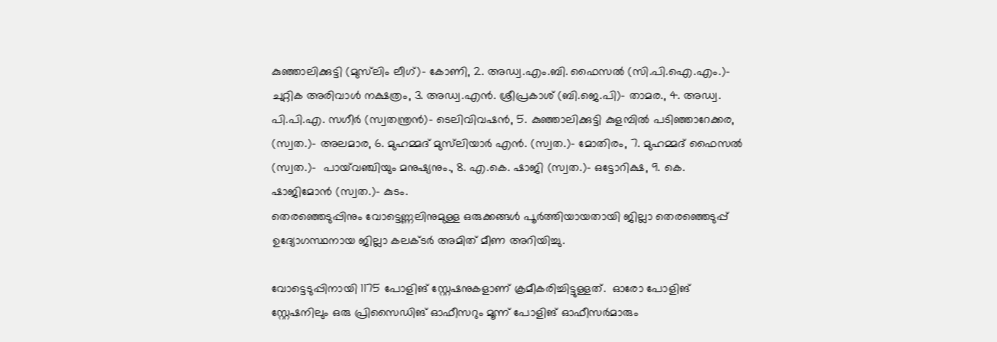കുഞ്ഞാലിക്കുട്ടി (മുസ്‌ലിം ലീഗ്)- കോണി, 2. അഡ്വ.എം.ബി. ഫൈസല്‍ (സി.പി.ഐ.എം.)- ചുറ്റിക അരിവാള്‍ നക്ഷത്രം, 3. അഡ്വ.എന്‍. ശ്രീപ്രകാശ് (ബി.ജെ.പി)- താമര., 4. അഡ്വ. പി.പി.എ. സഗീര്‍ (സ്വതന്ത്രന്‍)- ടെലിവിവഷന്‍, 5. കുഞ്ഞാലിക്കുട്ടി കുളമ്പില്‍ പടിഞ്ഞാറേക്കര, (സ്വത.)- അലമാര, 6. മുഹമ്മദ് മുസ്‌ലിയാര്‍ എന്‍. (സ്വത.)- മോതിരം, 7. മുഹമ്മദ് ഫൈസല്‍ (സ്വത.)-  പായ്‌വഞ്ചിയും മനുഷ്യനും., 8. എ.കെ. ഷാജി (സ്വത.)- ഒട്ടോറിക്ഷ, 9. കെ. ഷാജിമോന്‍ (സ്വത.)- കുടം.
തെരഞ്ഞെടുപ്പിനും വോട്ടെണ്ണലിനുമുള്ള ഒരുക്കങ്ങള്‍ പൂര്‍ത്തിയായതായി ജില്ലാ തെരഞ്ഞെടുപ്പ് ഉദ്യോഗസ്ഥനായ ജില്ലാ കലക്ടര്‍ അമിത് മീണ അറിയിച്ചു.

വോട്ടെടുപ്പിനായി 1175 പോളിങ് സ്റ്റേഷനുകളാണ് ക്രമീകരിച്ചിട്ടുള്ളത്.  ഓരോ പോളിങ് സ്റ്റേഷനിലും ഒരു പ്രിസൈഡിങ് ഓഫീസറും മൂന്ന് പോളിങ് ഓഫീസര്‍മാരും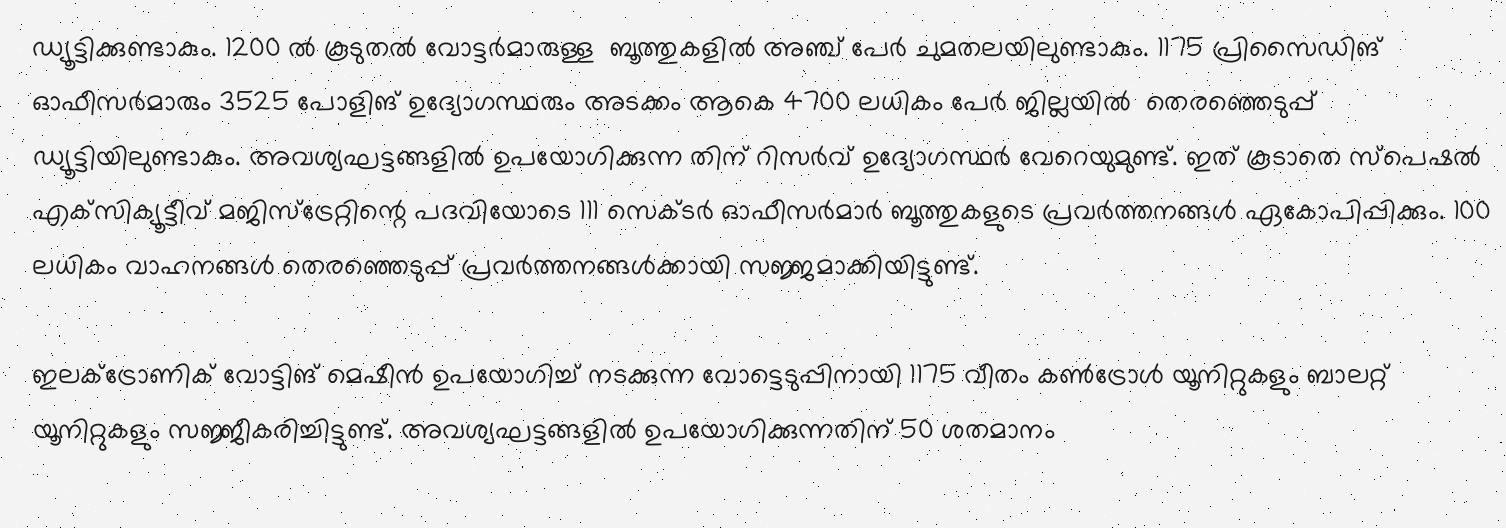ഡ്യൂട്ടിക്കുണ്ടാകും. 1200 ല്‍ കൂടുതല്‍ വോട്ടര്‍മാരുള്ള  ബൂത്തുകളില്‍ അഞ്ച് പേര്‍ ചുമതലയിലുണ്ടാകും. 1175 പ്രിസൈഡിങ് ഓഫീസര്‍മാരും 3525 പോളിങ് ഉദ്യോഗസ്ഥരും അടക്കം ആകെ 4700 ലധികം പേര്‍ ജില്ലയില്‍  തെരഞ്ഞെടുപ്പ് ഡ്യൂട്ടിയിലുണ്ടാകും. അവശ്യഘട്ടങ്ങളില്‍ ഉപയോഗിക്കുന്ന തിന് റിസര്‍വ് ഉദ്യോഗസ്ഥര്‍ വേറെയുമുണ്ട്. ഇത് കൂടാതെ സ്‌പെഷല്‍ എക്‌സിക്യൂട്ടീവ് മജിസ്‌ട്രേറ്റിന്റെ പദവിയോടെ 111 സെക്ടര്‍ ഓഫീസര്‍മാര്‍ ബൂത്തുകളുടെ പ്രവര്‍ത്തനങ്ങള്‍ ഏകോപിപ്പിക്കും. 100 ലധികം വാഹനങ്ങള്‍ തെരഞ്ഞെടുപ്പ് പ്രവര്‍ത്തനങ്ങള്‍ക്കായി സജ്ജമാക്കിയിട്ടുണ്ട്.

ഇലക്‌ട്രോണിക് വോട്ടിങ് മെഷീന്‍ ഉപയോഗിച്ച് നടക്കുന്ന വോട്ടെടുപ്പിനായി 1175 വീതം കണ്‍ട്രോള്‍ യൂനിറ്റുകളും ബാലറ്റ് യൂനിറ്റുകളും സജ്ജീകരിച്ചിട്ടുണ്ട്. അവശ്യഘട്ടങ്ങളില്‍ ഉപയോഗിക്കുന്നതിന് 50 ശതമാനം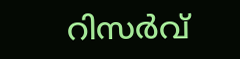റിസര്‍വ്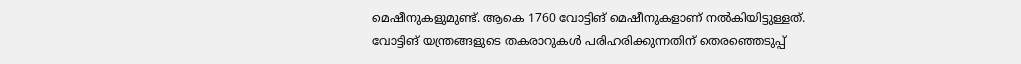മെഷീനുകളുമുണ്ട്. ആകെ 1760 വോട്ടിങ് മെഷീനുകളാണ് നല്‍കിയിട്ടുള്ളത്. വോട്ടിങ് യന്ത്രങ്ങളുടെ തകരാറുകള്‍ പരിഹരിക്കുന്നതിന് തെരഞ്ഞെടുപ്പ്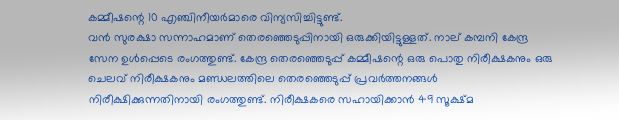കമ്മീഷന്റെ 10 എഞ്ചിനീയര്‍മാരെ വിന്യസിച്ചിട്ടുണ്ട്.
വന്‍ സുരക്ഷാ സന്നാഹമാണ് തെരഞ്ഞെടുപ്പിനായി ഒരുക്കിയിട്ടുള്ളത്. നാല് കമ്പനി കേന്ദ്ര സേന ഉള്‍പ്പെടെ രംഗത്തുണ്ട്. കേന്ദ്ര തെരഞ്ഞെടുപ്പ് കമ്മീഷന്റെ ഒരു പൊതു നിരീക്ഷകനും ഒരു ചെലവ് നിരീക്ഷകനും മണ്ഡലത്തിലെ തെരഞ്ഞെടുപ്പ് പ്രവര്‍ത്തനങ്ങള്‍ നിരീക്ഷിക്കുന്നതിനായി രംഗത്തുണ്ട്. നിരീക്ഷകരെ സഹായിക്കാന്‍ 49 സൂക്ഷ്മ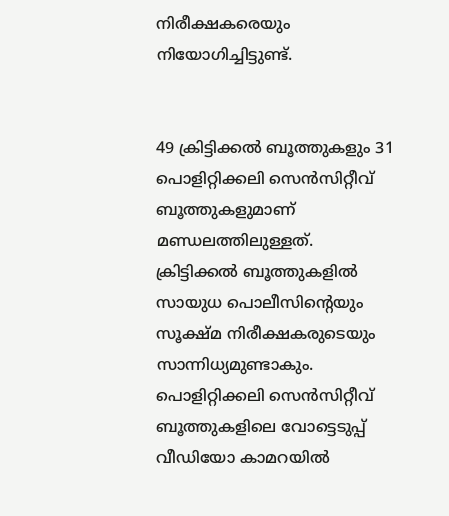നിരീക്ഷകരെയും നിയോഗിച്ചിട്ടുണ്ട്.


49 ക്രിട്ടിക്കല്‍ ബൂത്തുകളും 31 പൊളിറ്റിക്കലി സെന്‍സിറ്റീവ് ബൂത്തുകളുമാണ് മണ്ഡലത്തിലുള്ളത്. ക്രിട്ടിക്കല്‍ ബൂത്തുകളില്‍ സായുധ പൊലീസിന്റെയും സൂക്ഷ്മ നിരീക്ഷകരുടെയും സാന്നിധ്യമുണ്ടാകും. പൊളിറ്റിക്കലി സെന്‍സിറ്റീവ് ബൂത്തുകളിലെ വോട്ടെടുപ്പ് വീഡിയോ കാമറയില്‍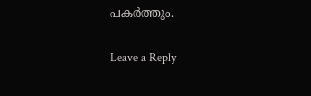പകര്‍ത്തും.

Leave a Reply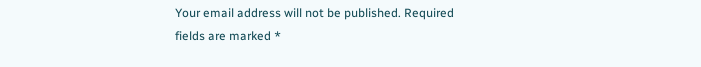Your email address will not be published. Required fields are marked *